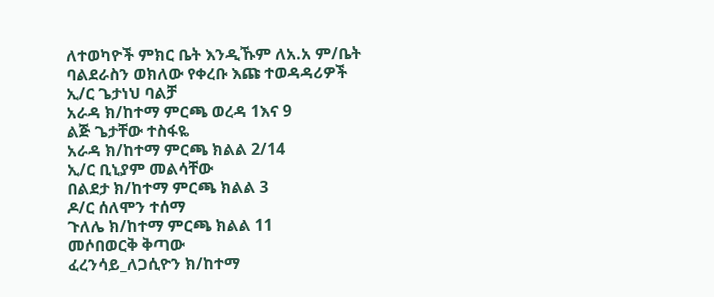ለተወካዮች ምክር ቤት እንዲኹም ለአ.አ ም/ቤት
ባልደራስን ወክለው የቀረቡ እጩ ተወዳዳሪዎች
ኢ/ር ጌታነህ ባልቻ
አራዳ ክ/ከተማ ምርጫ ወረዳ 1እና 9
ልጅ ጌታቸው ተስፋዬ
አራዳ ክ/ከተማ ምርጫ ክልል 2/14
ኢ/ር ቢኒያም መልሳቸው
በልደታ ክ/ከተማ ምርጫ ክልል 3
ዶ/ር ሰለሞን ተሰማ
ጉለሌ ክ/ከተማ ምርጫ ክልል 11
መሶበወርቅ ቅጣው
ፈረንሳይ_ለጋሲዮን ክ/ከተማ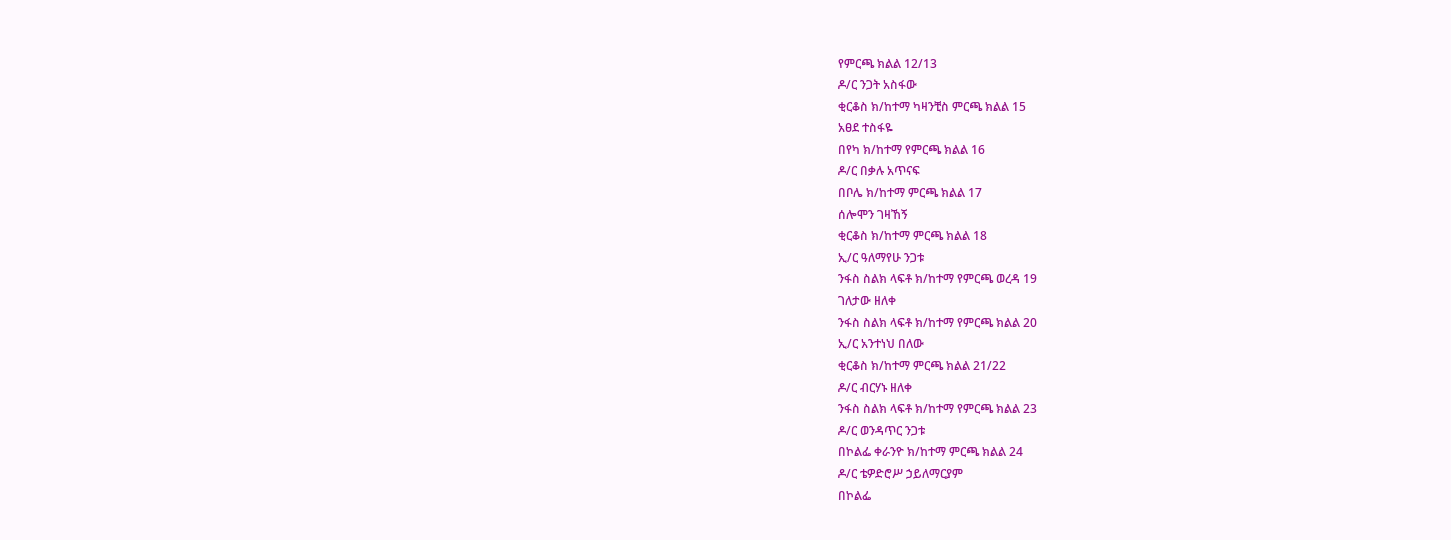የምርጫ ክልል 12/13
ዶ/ር ንጋት አስፋው
ቂርቆስ ክ/ከተማ ካዛንቺስ ምርጫ ክልል 15
አፀደ ተስፋዬ
በየካ ክ/ከተማ የምርጫ ክልል 16
ዶ/ር በቃሉ አጥናፍ
በቦሌ ክ/ከተማ ምርጫ ክልል 17
ሰሎሞን ገዛኸኝ
ቂርቆስ ክ/ከተማ ምርጫ ክልል 18
ኢ/ር ዓለማየሁ ንጋቱ
ንፋስ ስልክ ላፍቶ ክ/ከተማ የምርጫ ወረዳ 19
ገለታው ዘለቀ
ንፋስ ስልክ ላፍቶ ክ/ከተማ የምርጫ ክልል 20
ኢ/ር አንተነህ በለው
ቂርቆስ ክ/ከተማ ምርጫ ክልል 21/22
ዶ/ር ብርሃኑ ዘለቀ
ንፋስ ስልክ ላፍቶ ክ/ከተማ የምርጫ ክልል 23
ዶ/ር ወንዳጥር ንጋቱ
በኮልፌ ቀራንዮ ክ/ከተማ ምርጫ ክልል 24
ዶ/ር ቴዎድሮሥ ኃይለማርያም
በኮልፌ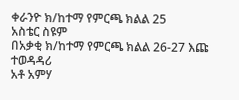ቀራንዮ ክ/ከተማ የምርጫ ክልል 25
አስቴር ስዩም
በአቃቂ ክ/ከተማ የምርጫ ክልል 26-27 እጩ ተወዳዳሪ
አቶ አምሃ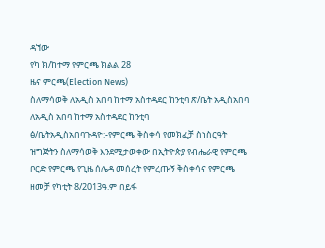ዳኘው
የካ ክ/ከተማ የምርጫ ክልል 28
ዜና ምርጫ(Election News)
ስለማሳወቅ ለአዲስ አበባ ከተማ አስተዳደር ከንቲባ ጽ/ቤት አዲስአበባ
ለአዲስ አበባ ከተማ አስተዳደር ከንቲባ ፅ/ቤትአዲስአበባጉዳዮ:-የምርጫ ቅስቀሳ የመክፈቻ ስነስርዓት ዝግጅትን ስለማሳወቅ እንደሚታወቀው በኢትዮጵያ የብሔራዊ የምርጫ ቦርድ የምርጫ የጊዜ ሰሌዳ መሰረት የምረጡኝ ቅስቀሳና የምርጫ ዘመቻ የካቲት 8/2013ዓ.ም በይፋ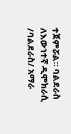ተጀምሯል። ባልደራስ ለእውነተኛ ዲሞክራሲ /ባልደራስ/ አማራ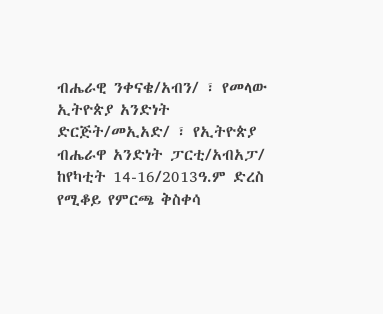ብሔራዊ ንቀናቄ/አብን/ ፣ የመላው ኢትዮጵያ አንድነት ድርጅት/መኢአድ/ ፣ የኢትዮጵያ ብሔራዋ አንድነት ፓርቲ/አብአፓ/ ከየካቲት 14-16/2013ዓ.ም ድረስ የሚቆይ የምርጫ ቅስቀሳ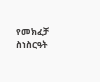የመክፈቻ ስነስርዓት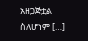አዘጋጅቷል ስለሆነም […]